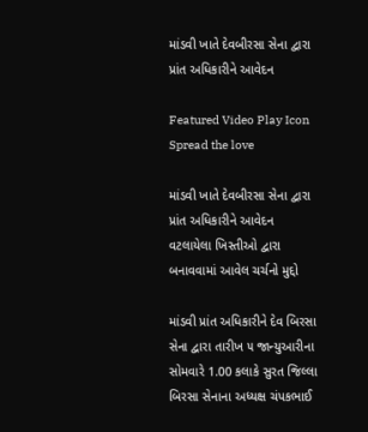માંડવી ખાતે દેવબીરસા સેના દ્વારા પ્રાંત અધિકારીને આવેદન

Featured Video Play Icon
Spread the love

માંડવી ખાતે દેવબીરસા સેના દ્વારા પ્રાંત અધિકારીને આવેદન
વટલાયેલા ખિસ્તીઓ દ્વારા બનાવવામાં આવેલ ચર્ચનો મુદ્દો

માંડવી પ્રાંત અધિકારીને દેવ બિરસા સેના દ્વારા તારીખ ૫ જાન્યુઆરીના સોમવારે 1.00 કલાકે સુરત જિલ્લા બિરસા સેનાના અધ્યક્ષ ચંપકભાઈ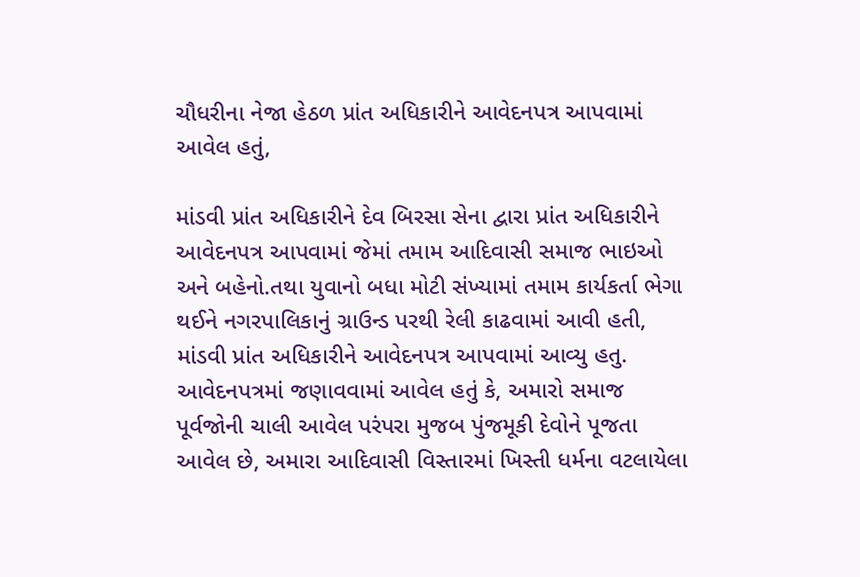ચૌધરીના નેજા હેઠળ પ્રાંત અધિકારીને આવેદનપત્ર આપવામાં આવેલ હતું,

માંડવી પ્રાંત અધિકારીને દેવ બિરસા સેના દ્વારા પ્રાંત અધિકારીને આવેદનપત્ર આપવામાં જેમાં તમામ આદિવાસી સમાજ ભાઇઓ અને બહેનો.તથા યુવાનો બધા મોટી સંખ્યામાં તમામ કાર્યકર્તા ભેગા થઈને નગરપાલિકાનું ગ્રાઉન્ડ પરથી રેલી કાઢવામાં આવી હતી, માંડવી પ્રાંત અધિકારીને આવેદનપત્ર આપવામાં આવ્યુ હતુ. આવેદનપત્રમાં જણાવવામાં આવેલ હતું કે, અમારો સમાજ પૂર્વજોની ચાલી આવેલ પરંપરા મુજબ પુંજમૂકી દેવોને પૂજતા આવેલ છે, અમારા આદિવાસી વિસ્તારમાં ખિસ્તી ધર્મના વટલાયેલા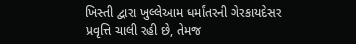ખિસ્તી દ્વારા ખુલ્લેઆમ ધર્માંતરની ગેરકાયદેસર પ્રવૃત્તિ ચાલી રહી છે, તેમજ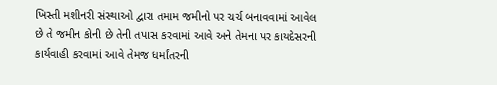ખિસ્તી મશીનરી સંસ્થાઓ દ્વારા તમામ જમીનો પર ચર્ચ બનાવવામાં આવેલ છે તે જમીન કોની છે તેની તપાસ કરવામાં આવે અને તેમના પર કાયદેસરની કાર્યવાહી કરવામાં આવે તેમજ ધર્માંતરની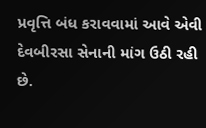પ્રવૃત્તિ બંધ કરાવવામાં આવે એવી દેવબીરસા સેનાની માંગ ઉઠી રહી છે.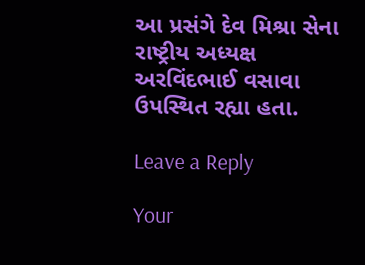આ પ્રસંગે દેવ મિશ્રા સેના રાષ્ટ્રીય અધ્યક્ષ અરવિંદભાઈ વસાવા ઉપસ્થિત રહ્યા હતા.

Leave a Reply

Your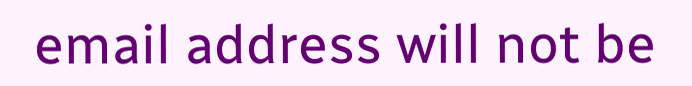email address will not be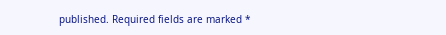published. Required fields are marked *